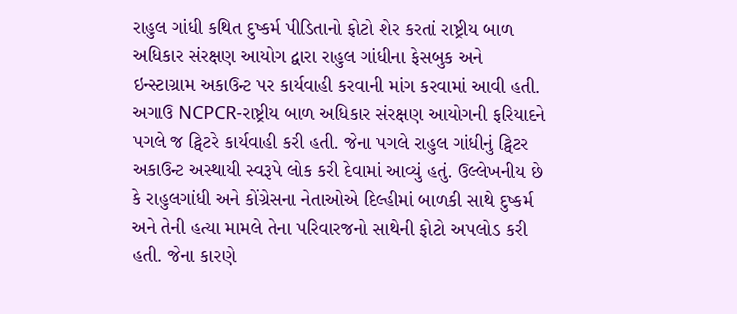રાહુલ ગાંધી કથિત દુષ્કર્મ પીડિતાનો ફોટો શેર કરતાં રાષ્ટ્રીય બાળ અધિકાર સંરક્ષણ આયોગ દ્વારા રાહુલ ગાંધીના ફેસબુક અને ઇન્સ્ટાગ્રામ અકાઉન્ટ પર કાર્યવાહી કરવાની માંગ કરવામાં આવી હતી. અગાઉ NCPCR-રાષ્ટ્રીય બાળ અધિકાર સંરક્ષણ આયોગની ફરિયાદને પગલે જ ટ્વિટરે કાર્યવાહી કરી હતી. જેના પગલે રાહુલ ગાંધીનું ટ્વિટર અકાઉન્ટ અસ્થાયી સ્વરૂપે લોક કરી દેવામાં આવ્યું હતું. ઉલ્લેખનીય છે કે રાહુલગાંધી અને કોંગ્રેસના નેતાઓએ દિલ્હીમાં બાળકી સાથે દુષ્કર્મ અને તેની હત્યા મામલે તેના પરિવારજનો સાથેની ફોટો અપલોડ કરી હતી. જેના કારણે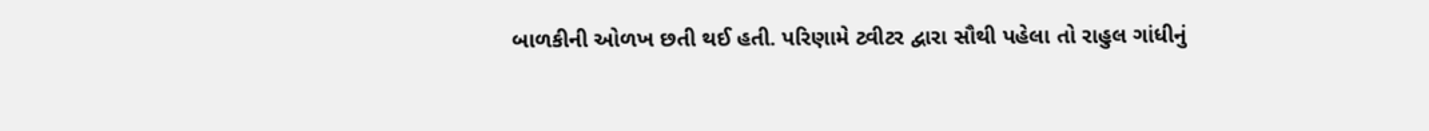બાળકીની ઓળખ છતી થઈ હતી. પરિણામે ટ્વીટર દ્વારા સૌથી પહેલા તો રાહુલ ગાંધીનું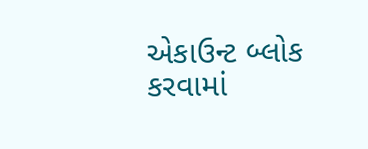એકાઉન્ટ બ્લોક કરવામાં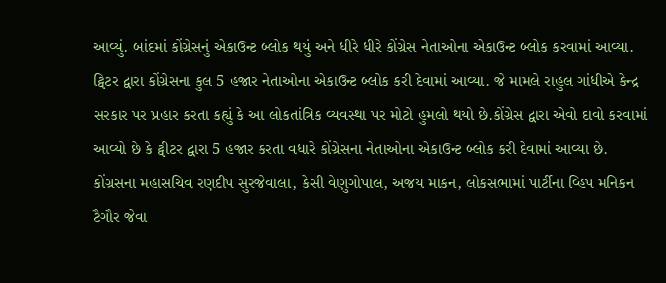આવ્યું. બાંદમાં કોંગ્રેસનું એકાઉન્ટ બ્લોક થયું અને ધીરે ધીરે કોંગ્રેસ નેતાઓના એકાઉન્ટ બ્લોક કરવામાં આવ્યા. ટ્વિટર દ્વારા કોંગ્રેસના કુલ 5 હજાર નેતાઓના એકાઉન્ટ બ્લોક કરી દેવામાં આવ્યા. જે મામલે રાહુલ ગાંધીએ કેન્દ્ર સરકાર પર પ્રહાર કરતા કહ્યું કે આ લોકતાંત્રિક વ્યવસ્થા પર મોટો હુમલો થયો છે.કોંગ્રેસ દ્વારા એવો દાવો કરવામાં આવ્યો છે કે ટ્વીટર દ્વારા 5 હજાર કરતા વધારે કોંગ્રેસના નેતાઓના એકાઉન્ટ બ્લોક કરી દેવામાં આવ્યા છે. કોંગ્રસના મહાસચિવ રણદીપ સુરજેવાલા, કેસી વેણુગોપાલ, અજય માકન, લોકસભામાં પાર્ટીના વ્હિપ મનિકન ટૈગૌર જેવા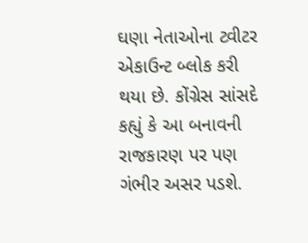ઘણા નેતાઓના ટ્વીટર એકાઉન્ટ બ્લોક કરી થયા છે. કોંગ્રેસ સાંસદે કહ્યું કે આ બનાવની રાજકારણ પર પણ ગંભીર અસર પડશે.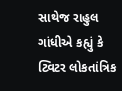સાથેજ રાહુલ ગાંધીએ કહ્યું કે ટ્વિટર લોકતાંત્રિક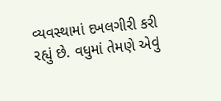વ્યવસ્થામાં દખલગીરી કરી રહ્યું છે. વધુમાં તેમણે એવું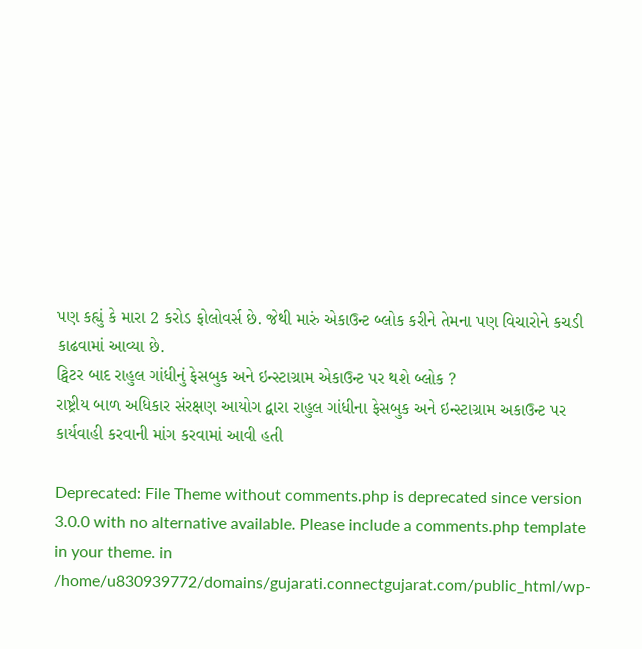પણ કહ્યું કે મારા 2 કરોડ ફોલોવર્સ છે. જેથી મારું એકાઉન્ટ બ્લોક કરીને તેમના પણ વિચારોને કચડી કાઢવામાં આવ્યા છે.
ટ્વિટર બાદ રાહુલ ગાંધીનું ફેસબુક અને ઇન્સ્ટાગ્રામ એકાઉન્ટ પર થશે બ્લોક ?
રાષ્ટ્રીય બાળ અધિકાર સંરક્ષણ આયોગ દ્વારા રાહુલ ગાંધીના ફેસબુક અને ઇન્સ્ટાગ્રામ અકાઉન્ટ પર કાર્યવાહી કરવાની માંગ કરવામાં આવી હતી

Deprecated: File Theme without comments.php is deprecated since version 3.0.0 with no alternative available. Please include a comments.php template in your theme. in /home/u830939772/domains/gujarati.connectgujarat.com/public_html/wp-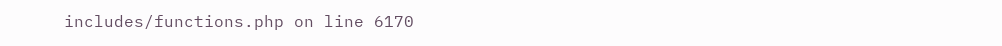includes/functions.php on line 6170